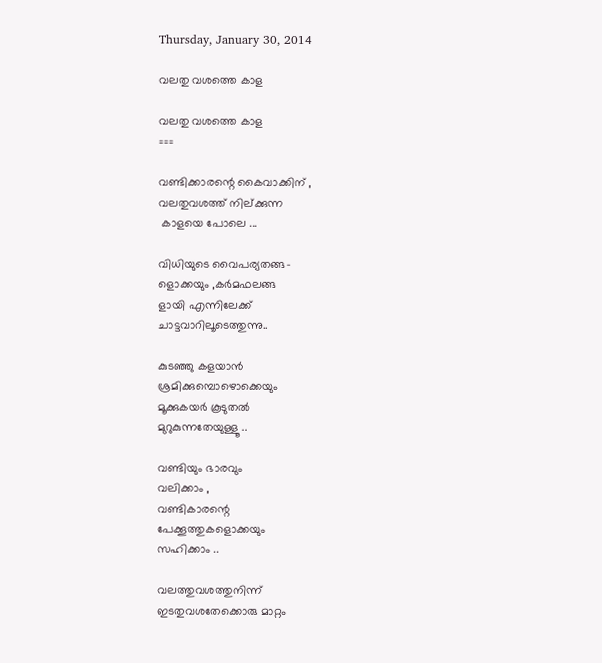Thursday, January 30, 2014

വലതു വശത്തെ കാള

വലതു വശത്തെ കാള
===

വണ്ടിക്കാരന്റെ കൈവാക്കിന് ,
വലതുവശത്ത്‌ നില്ക്കുന്ന
 കാളയെ പോലെ ...

വിധിയുടെ വൈപര്യതങ്ങ-
ളൊക്കയും ,കര്‍മഫലങ്ങ
ളായി എന്നിലേക്ക്
ചാട്ടവാറിലൂടെത്തുന്നു..

കുടഞ്ഞു കളയാന്‍
ശ്രമിക്കുമ്പൊഴൊക്കെയും
മൂക്കുകയര്‍ കൂടുതല്‍
മുറുകുന്നതേയുള്ളൂ ..

വണ്ടിയും ഭാരവും
വലിക്കാം ,
വണ്ടികാരന്റെ
പേക്കൂത്തുകളൊക്കയും
സഹിക്കാം ..

വലത്തുവശത്തുനിന്ന്
ഇടതുവശതേക്കൊരു മാറ്റം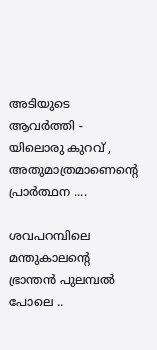അടിയുടെ ആവര്‍ത്തി -
യിലൊരു കുറവ് ,
അതുമാത്രമാണെന്റെ
പ്രാര്‍ത്ഥന ....

ശവപറമ്പിലെ മന്തുകാലന്റെ
ഭ്രാന്തന്‍ പുലമ്പല്‍ പോലെ ..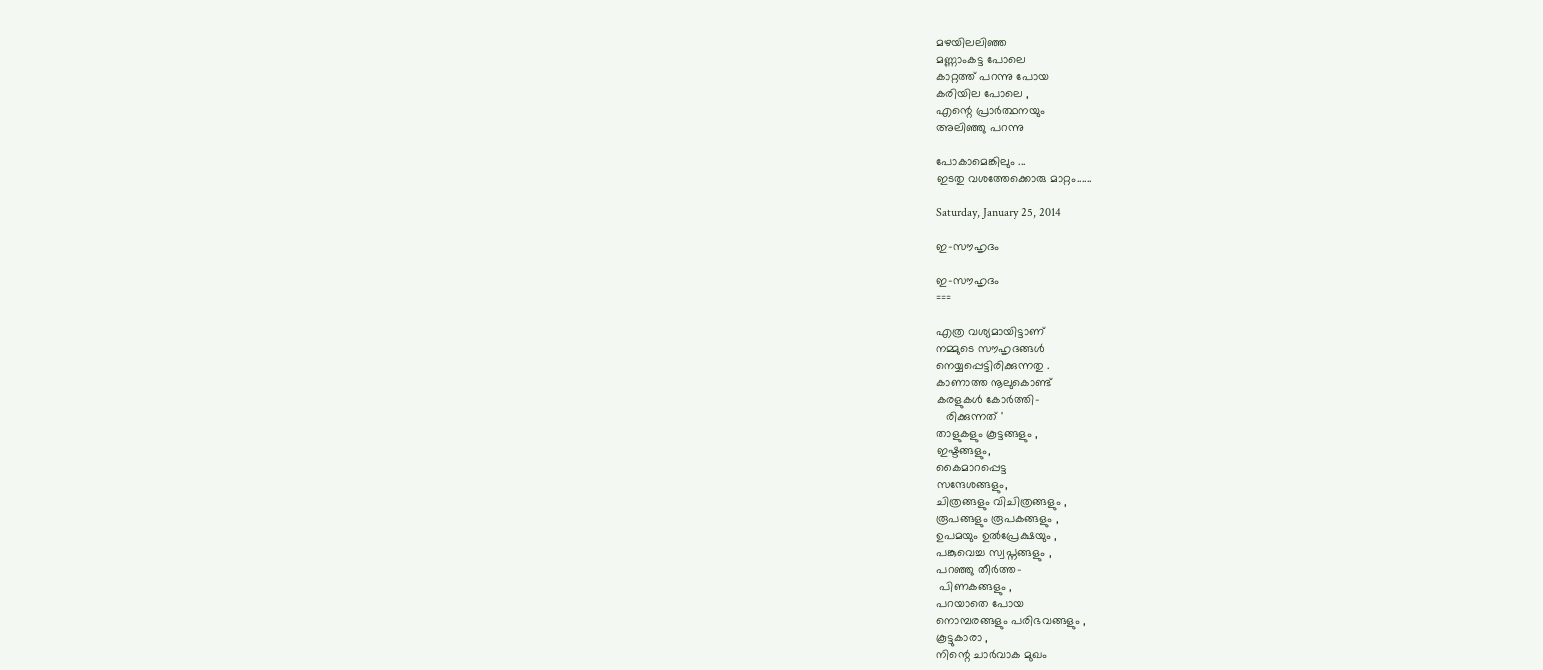മഴയിലലിഞ്ഞ
മണ്ണാംകട്ട പോലെ
കാറ്റത്ത് പറന്നു പോയ
കരിയില പോലെ ,
എന്റെ പ്രാര്‍ത്ഥനയും
അലിഞ്ഞു പറന്നു

പോകാമെങ്കിലും ...
ഇടതു വശത്തേക്കൊരു മാറ്റം......

Saturday, January 25, 2014

ഇ-സൗഹൃദം

ഇ-സൗഹൃദം
===

എത്ര വശ്യമായിട്ടാണ്
നമ്മുടെ സൗഹൃദങ്ങള്‍
നെയ്യപ്പെട്ടിരിക്കുന്നതു .
കാണാത്ത നൂലുകൊണ്ട്
കരളുകള്‍ കോര്‍ത്തി-
   രിക്കുന്നത് '
താളുകളും കൂട്ടങ്ങളും ,
ഇഷ്ടങ്ങളും,
കൈമാറപ്പെട്ട
സന്ദേശങ്ങളും,
ചിത്രങ്ങളും വിചിത്രങ്ങളും ,
രൂപങ്ങളും രൂപകങ്ങളും ,
ഉപമയും ഉല്‍പ്രേക്ഷയും ,
പങ്കുവെച്ച സ്വപ്നങ്ങളും ,
പറഞ്ഞു തീര്‍ത്ത-
 പിണകങ്ങളും ,
പറയാതെ പോയ
നൊമ്പരങ്ങളും പരിഭവങ്ങളും ,
കൂട്ടുകാരാ ,
നിന്റെ ചാര്‍വാക മുഖം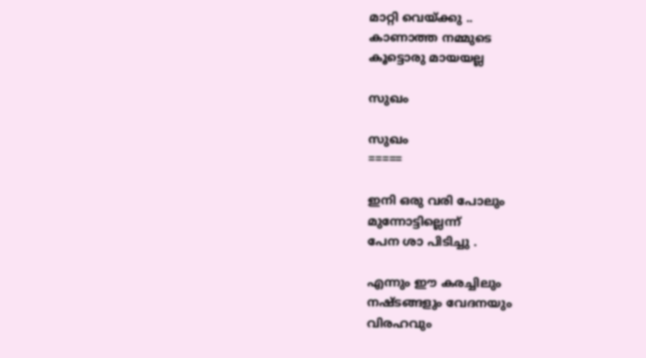മാറ്റി വെയ്ക്കു ..
കാണാത്ത നമ്മുടെ
കൂട്ടൊരു മായയല്ല

സുഖം

സുഖം
=====

ഇനി ഒരു വരി പോലും
മുന്നോട്ടില്ലെന്ന്
പേന ശാ പിടിച്ചു .

എന്നും ഈ കരച്ചിലും
നഷ്ടങ്ങളും വേദനയും
വിരഹവും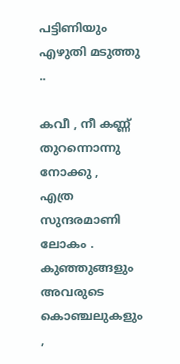പട്ടിണിയും
എഴുതി മടുത്തു ..

കവീ , നീ കണ്ണ്
തുറന്നൊന്നു നോക്കു ,
എത്ര സുന്ദരമാണി ലോകം .
കുഞ്ഞുങ്ങളും
അവരുടെ കൊഞ്ചലുകളും ,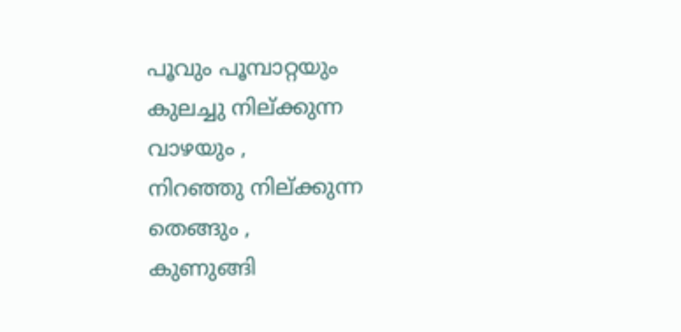പൂവും പൂമ്പാറ്റയും
കുലച്ചു നില്ക്കുന്ന
വാഴയും ,
നിറഞ്ഞു നില്ക്കുന്ന
തെങ്ങും ,
കുണുങ്ങി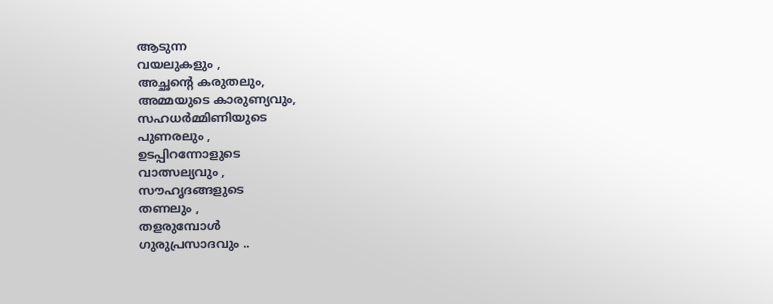ആടുന്ന
വയലുകളും ,
അച്ഛന്റെ കരുതലും,
അമ്മയുടെ കാരുണ്യവും,
സഹധര്‍മ്മിണിയുടെ
പുണരലും ,
ഉടപ്പിറന്നോളുടെ
വാത്സല്യവും ,
സൗഹൃദങ്ങളുടെ
തണലും ,
തളരുമ്പോള്‍
ഗുരുപ്രസാദവും ..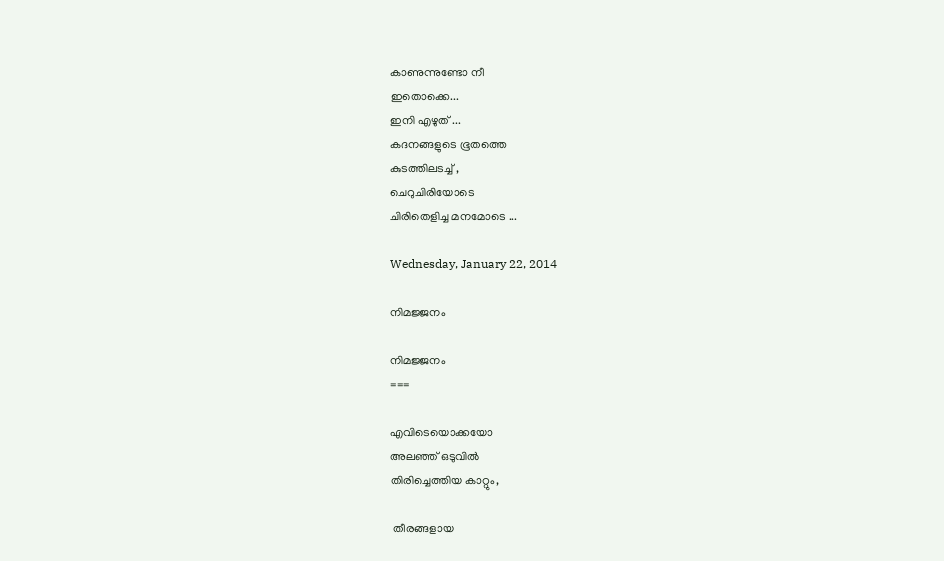കാണുന്നുണ്ടോ നീ
ഇതൊക്കെ...
ഇനി എഴുത് ...
കദനങ്ങളുടെ ഭൂതത്തെ
കുടത്തിലടച്ച് ,
ചെറുചിരിയോടെ
ചിരിതെളിച്ച മനമോടെ ...

Wednesday, January 22, 2014

നിമജ്ജനം

നിമജ്ജനം
===

എവിടെയൊക്കയോ
അലഞ്ഞ് ഒടുവില്‍
തിരിച്ചെത്തിയ കാറ്റും,

 തീരങ്ങളായ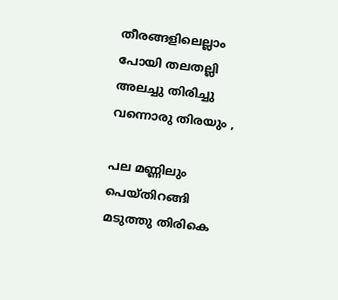തീരങ്ങളിലെല്ലാം
പോയി തലതല്ലി
അലച്ചു തിരിച്ചു
വന്നൊരു തിരയും ,

പല മണ്ണിലും
പെയ്തിറങ്ങി
മടുത്തു തിരികെ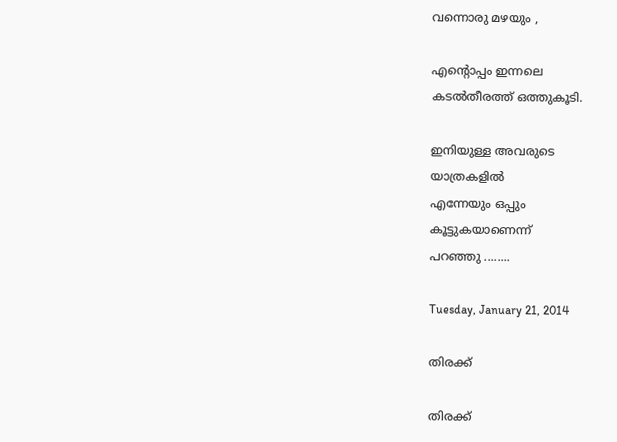വന്നൊരു മഴയും ,

എന്റൊപ്പം ഇന്നലെ
കടല്‍തീരത്ത് ഒത്തുകൂടി.

ഇനിയുള്ള അവരുടെ
യാത്രകളില്‍
എന്നേയും ഒപ്പും
കൂട്ടുകയാണെന്ന്
പറഞ്ഞു ........

Tuesday, January 21, 2014

തിരക്ക്

തിരക്ക്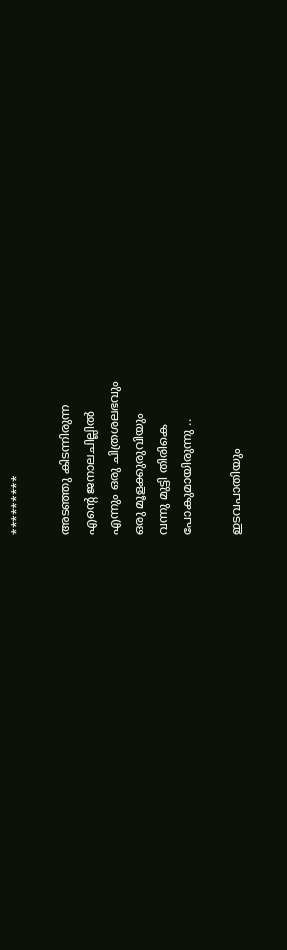*********

അടഞ്ഞു കിടന്നിരുന്ന
എന്റെ ജനാലചില്ലില്‍
എന്നും ഒരു ചിത്രശലഭവും
ഒരു മൂളക്കുരുവിയും
വന്നു മുട്ടി തിരികെ
പോകുമായിരുന്നു ..

ഇടവപാതിയും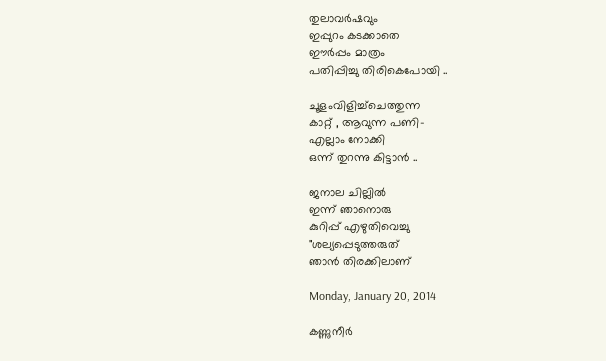തുലാവര്‍ഷവും
ഇപ്പുറം കടക്കാതെ
ഈര്‍പ്പം മാത്രം
പതിപ്പിച്ചു തിരികെപോയി ..

ചൂളംവിളിച്ച്ചെത്തുന്ന
കാറ്റ് , ആവുന്ന പണി-
എല്ലാം നോക്കി
ഒന്ന് തുറന്നു കിട്ടാന്‍ ..

ജനാല ചില്ലില്‍
ഇന്ന് ഞാനൊരു
കുറിപ്പ് എഴുതിവെച്ചു
"ശല്യപ്പെടുത്തരുത്
ഞാന്‍ തിരക്കിലാണ്

Monday, January 20, 2014

കണ്ണുനീര്‍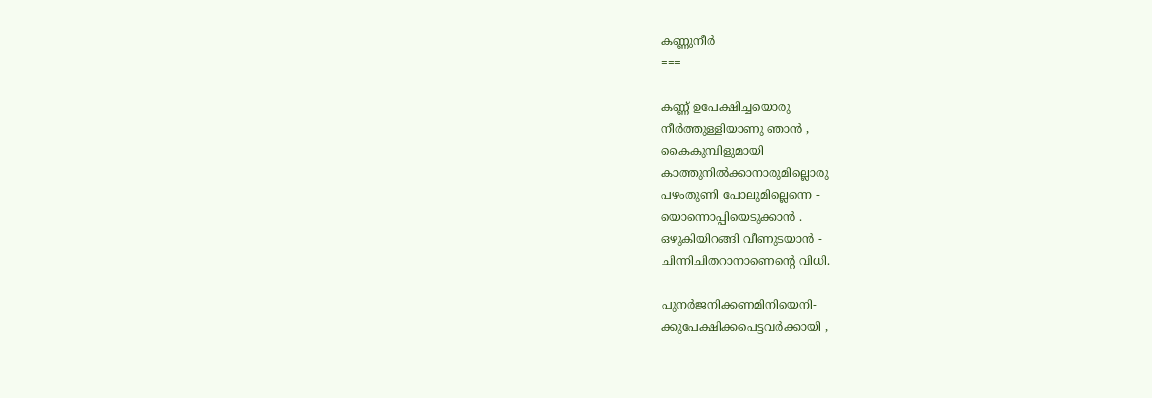കണ്ണുനീര്‍
===

കണ്ണ് ഉപേക്ഷിച്ചയൊരു
നീര്‍ത്തുള്ളിയാണു ഞാന്‍ ,
കൈകുമ്പിളുമായി
കാത്തുനില്‍ക്കാനാരുമില്ലൊരു
പഴംതുണി പോലുമില്ലെന്നെ -
യൊന്നൊപ്പിയെടുക്കാന്‍ .
ഒഴുകിയിറങ്ങി വീണുടയാന്‍ -
ചിന്നിചിതറാനാണെന്റെ വിധി.

പുനര്‍ജനിക്കണമിനിയെനി-
ക്കുപേക്ഷിക്കപെട്ടവര്‍ക്കായി ,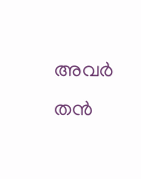അവര്‍ തന്‍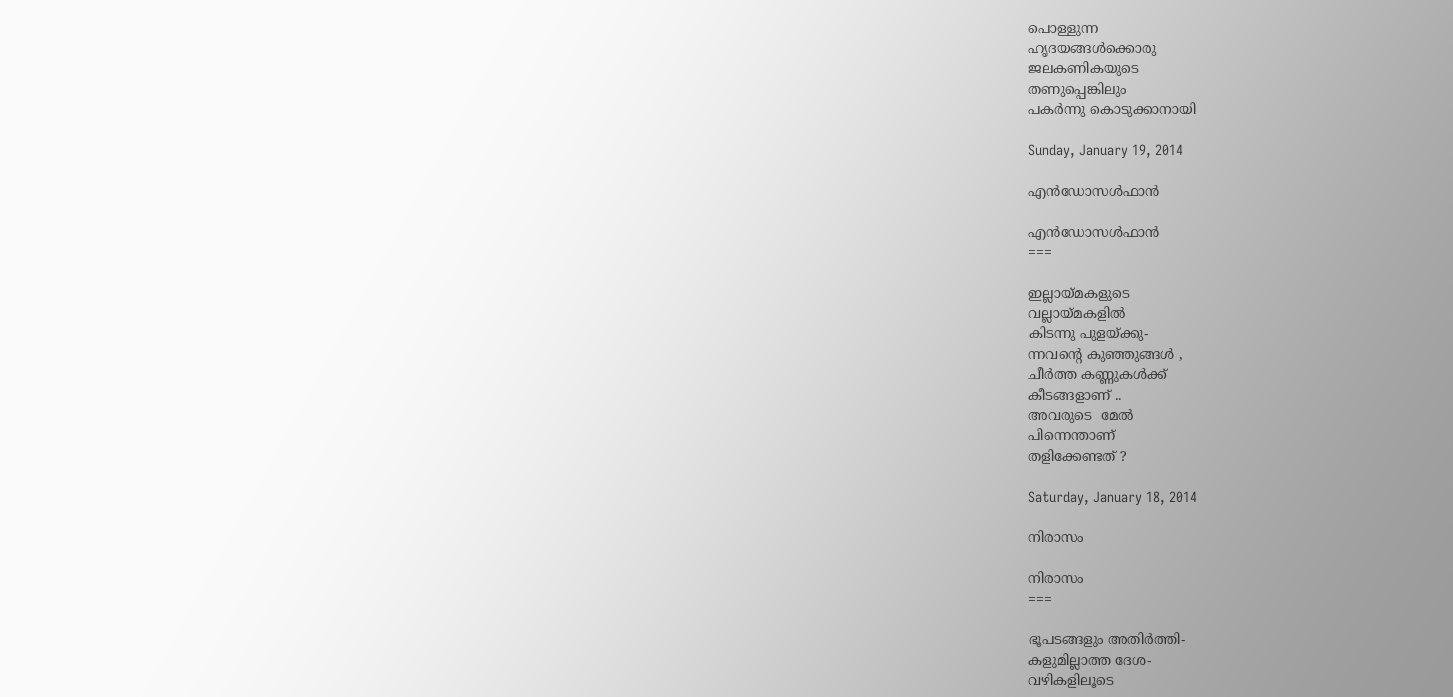പൊള്ളുന്ന
ഹൃദയങ്ങള്‍ക്കൊരു
ജലകണികയുടെ
തണുപ്പെങ്കിലും
പകര്‍ന്നു കൊടുക്കാനായി

Sunday, January 19, 2014

എന്‍ഡോസള്‍ഫാന്‍

എന്‍ഡോസള്‍ഫാന്‍
===

ഇല്ലായ്മകളുടെ
വല്ലായ്മകളില്‍
കിടന്നു പുളയ്ക്കു-
ന്നവന്റെ കുഞ്ഞുങ്ങള്‍ ,
ചീര്‍ത്ത കണ്ണുകള്‍ക്ക്
കീടങ്ങളാണ് ..
അവരുടെ  മേല്‍
പിന്നെന്താണ്
തളിക്കേണ്ടത് ?

Saturday, January 18, 2014

നിരാസം

നിരാസം
===

ഭൂപടങ്ങളും അതിര്‍ത്തി-
കളുമില്ലാത്ത ദേശ-
വഴികളിലൂടെ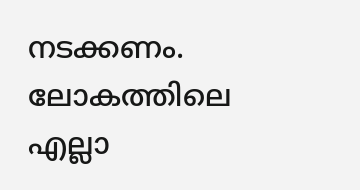നടക്കണം.
ലോകത്തിലെ എല്ലാ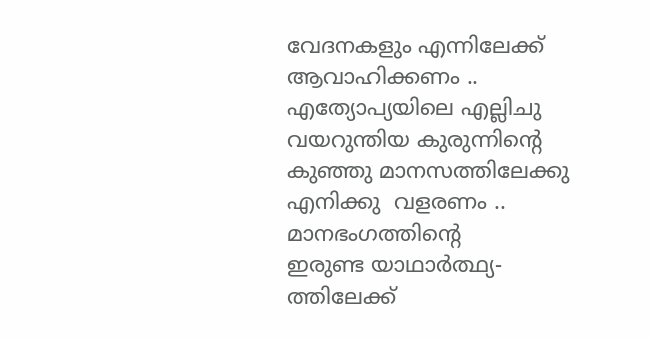വേദനകളും എന്നിലേക്ക്‌
ആവാഹിക്കണം ..
എത്യോപ്യയിലെ എല്ലിചു
വയറുന്തിയ കുരുന്നിന്റെ
കുഞ്ഞു മാനസത്തിലേക്കു
എനിക്കു  വളരണം ..
മാനഭംഗത്തിന്റെ
ഇരുണ്ട യാഥാര്‍ത്ഥ്യ-
ത്തിലേക്ക്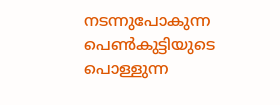നടന്നുപോകുന്ന
പെണ്‍കുട്ടിയുടെ പൊള്ളുന്ന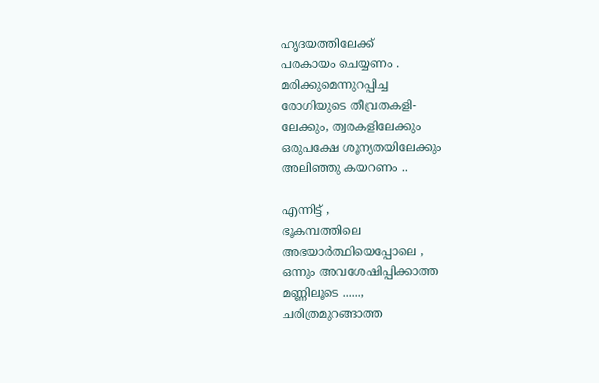ഹൃദയത്തിലേക്ക്
പരകായം ചെയ്യണം .
മരിക്കുമെന്നുറപ്പിച്ച
രോഗിയുടെ തീവ്രതകളി-
ലേക്കും, ത്വരകളിലേക്കും
ഒരുപക്ഷേ ശൂന്യതയിലേക്കും
അലിഞ്ഞു കയറണം ..

എന്നിട്ട് ,
ഭൂകമ്പത്തിലെ
അഭയാര്‍ത്ഥിയെപ്പോലെ ,
ഒന്നും അവശേഷിപ്പിക്കാത്ത
മണ്ണിലൂടെ ......,
ചരിത്രമുറങ്ങാത്ത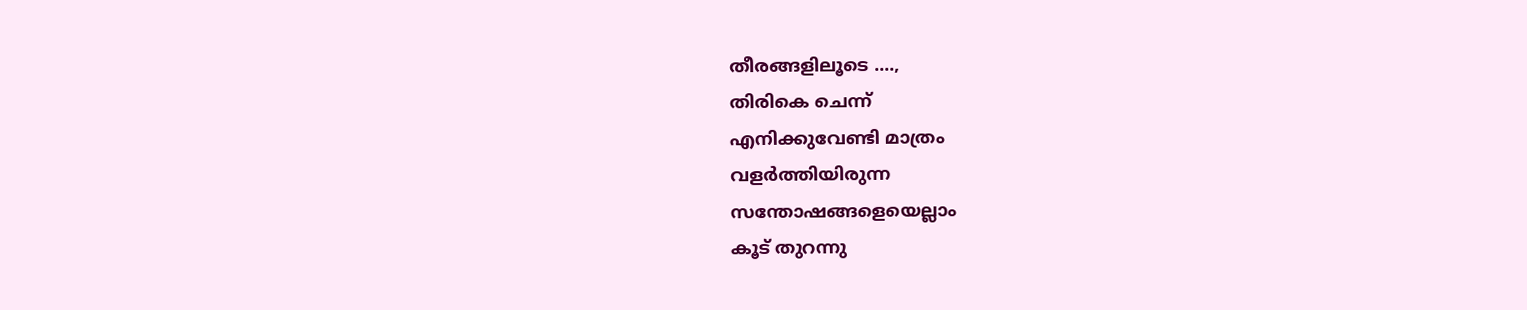തീരങ്ങളിലൂടെ ....,
തിരികെ ചെന്ന്
എനിക്കുവേണ്ടി മാത്രം
വളര്‍ത്തിയിരുന്ന
സന്തോഷങ്ങളെയെല്ലാം
കൂട് തുറന്നു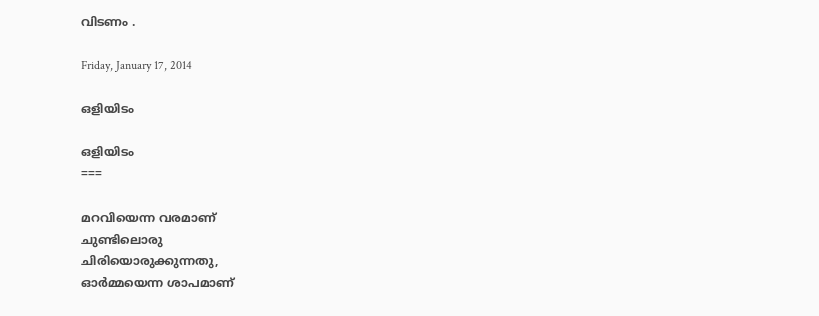വിടണം .

Friday, January 17, 2014

ഒളിയിടം

ഒളിയിടം
===

മറവിയെന്ന വരമാണ്
ചുണ്ടിലൊരു
ചിരിയൊരുക്കുന്നതു,
ഓര്‍മ്മയെന്ന ശാപമാണ്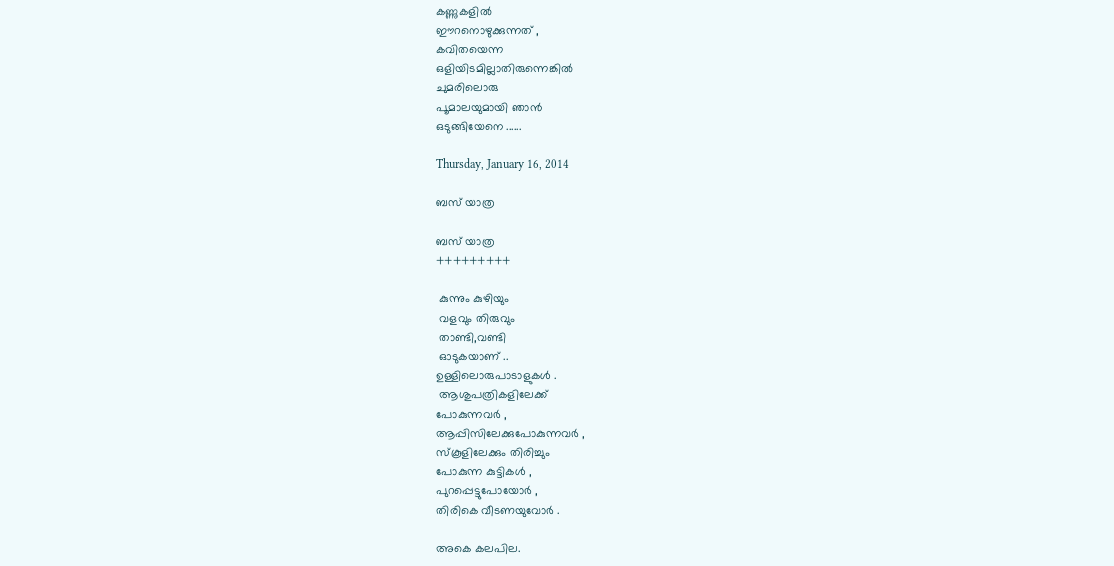കണ്ണുകളില്‍
ഈറനൊഴുക്കുന്നത് ,
കവിതയെന്ന
ഒളിയിടമില്ലാതിരുന്നെങ്കില്‍
ചുമരിലൊരു
പൂമാലയുമായി ഞാന്‍
ഒടുങ്ങിയേനെ ......

Thursday, January 16, 2014

ബസ്‌ യാത്ര

ബസ്‌ യാത്ര
+++++++++

 കുന്നും കുഴിയും
 വളവും തിരുവും
 താണ്ടി,വണ്ടി
 ഓടുകയാണ് ..
ഉള്ളിലൊരുപാടാളുകള്‍ .
 ആശുപത്രികളിലേക്ക്
പോകുന്നവര്‍ ,
ആപ്പിസിലേക്കുപോകുന്നവര്‍ ,
സ്കൂളിലേക്കും തിരിച്ചും
പോകുന്ന കുട്ടികള്‍ ,
പുറപ്പെട്ടുപോയോര്‍ ,
തിരികെ വീടണയുവോര്‍ .

അകെ കലപില.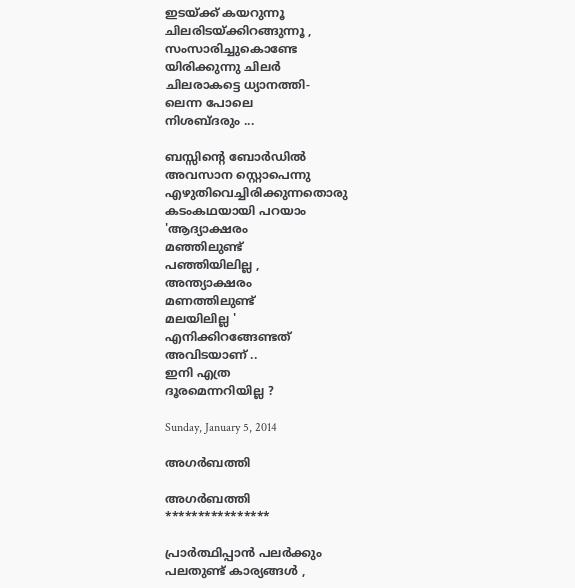ഇടയ്ക്ക് കയറുന്നൂ
ചിലരിടയ്ക്കിറങ്ങുന്നൂ ,
സംസാരിച്ചുകൊണ്ടേ
യിരിക്കുന്നു ചിലര്‍
ചിലരാകട്ടെ ധ്യാനത്തി-
ലെന്ന പോലെ
നിശബ്ദരും ...

ബസ്സിന്റെ ബോര്‍ഡില്‍
അവസാന സ്റ്റൊപെന്നു
എഴുതിവെച്ചിരിക്കുന്നതൊരു
കടംകഥയായി പറയാം
'ആദ്യാക്ഷരം
മഞ്ഞിലുണ്ട്
പഞ്ഞിയിലില്ല ,
അന്ത്യാക്ഷരം
മണത്തിലുണ്ട്
മലയിലില്ല '
എനിക്കിറങ്ങേണ്ടത്
അവിടയാണ് ..
ഇനി എത്ര
ദൂരമെന്നറിയില്ല ?

Sunday, January 5, 2014

അഗര്‍ബത്തി

അഗര്‍ബത്തി
****************

പ്രാര്‍ത്ഥിപ്പാന്‍ പലര്‍ക്കും
പലതുണ്ട് കാര്യങ്ങള്‍ ,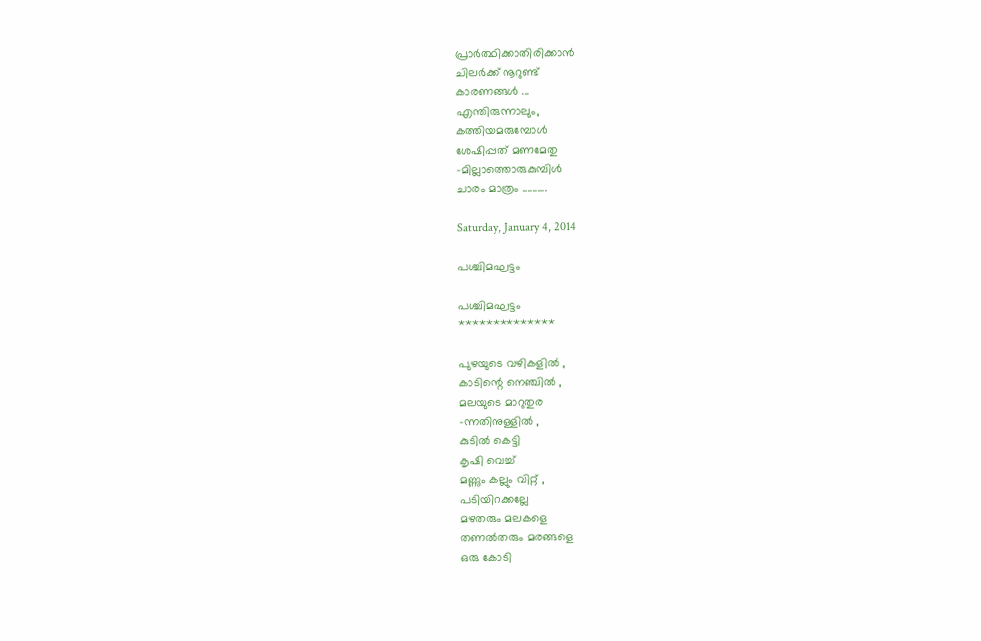പ്രാര്‍ത്ഥിക്കാതിരിക്കാന്‍
ചിലര്‍ക്ക് നൂറുണ്ട്
കാരണങ്ങള്‍ ...
എന്തിരുന്നാലും,
കത്തിയമരുമ്പോള്‍
ശേഷിപ്പത് മണമേതു
-മില്ലാത്തൊരുകുമ്പിള്‍
ചാരം മാത്രം ..........

Saturday, January 4, 2014

പശ്ചിമഘട്ടം

പശ്ചിമഘട്ടം
**************

പുഴയുടെ വഴികളില്‍ ,
കാടിന്റെ നെഞ്ചില്‍ ,
മലയുടെ മാറുതുര
-ന്നതിനുള്ളില്‍ ,
കുടില്‍ കെട്ടി
കൃഷി വെച്ച്
മണ്ണും കല്ലും വിറ്റ് ,
പടിയിറക്കല്ലേ
മഴതരും മലകളെ
തണല്‍തരും മരങ്ങളെ
ഒരു കോടി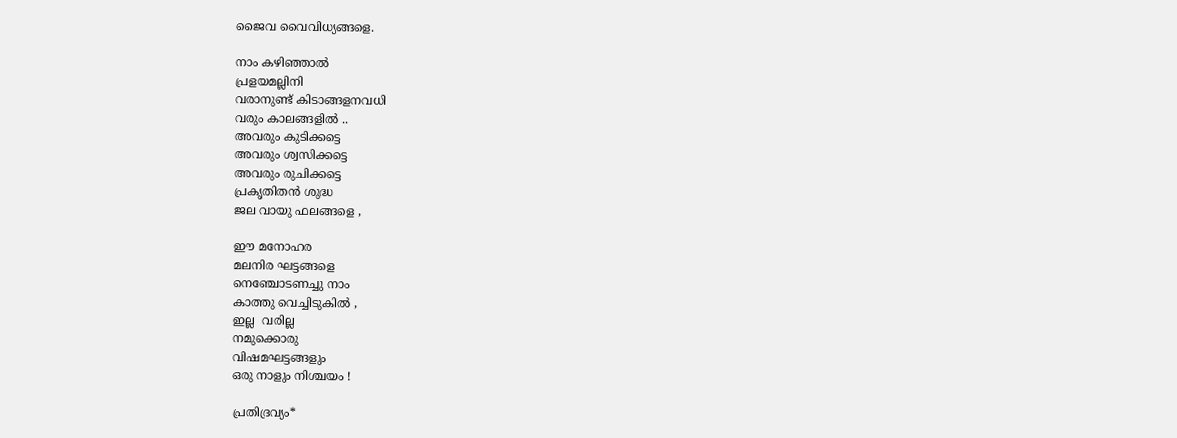ജൈവ വൈവിധ്യങ്ങളെ.

നാം കഴിഞ്ഞാല്‍
പ്രളയമല്ലിനി
വരാനുണ്ട് കിടാങ്ങളനവധി
വരും കാലങ്ങളില്‍ ..
അവരും കുടിക്കട്ടെ
അവരും ശ്വസിക്കട്ടെ
അവരും രുചിക്കട്ടെ
പ്രകൃതിതന്‍ ശുദ്ധ
ജല വായു ഫലങ്ങളെ ,

ഈ മനോഹര
മലനിര ഘട്ടങ്ങളെ
നെഞ്ചോടണച്ചു നാം
കാത്തു വെച്ചിടുകില്‍ ,
ഇല്ല  വരില്ല
നമുക്കൊരു
വിഷമഘട്ടങ്ങളും
ഒരു നാളും നിശ്ചയം !

പ്രതിദ്രവ്യം*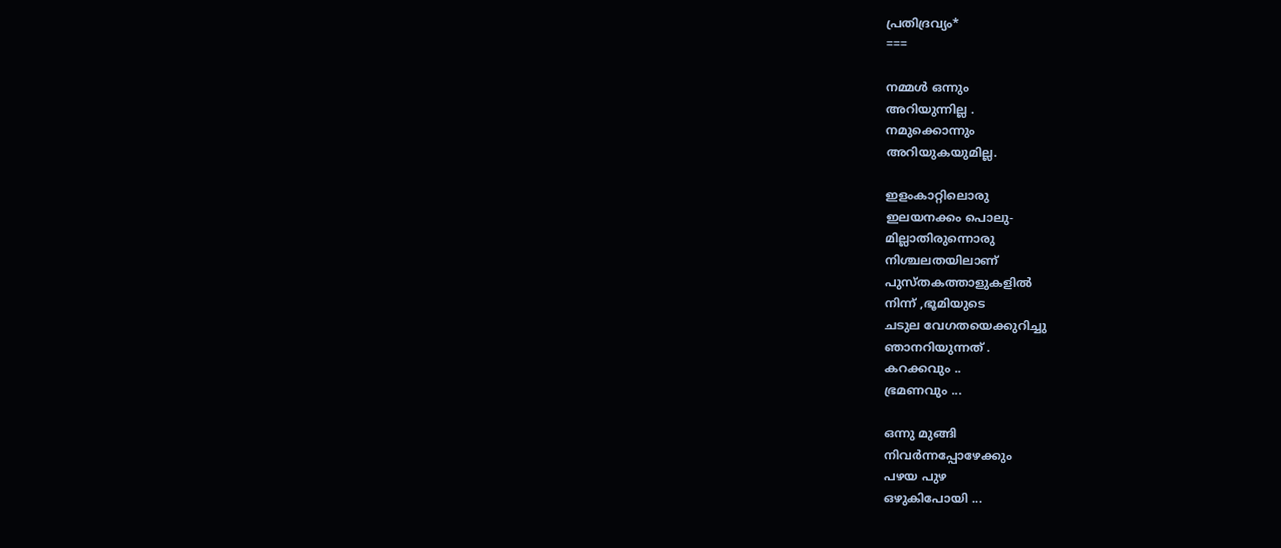പ്രതിദ്രവ്യം*
===

നമ്മള്‍ ഒന്നും
അറിയുന്നില്ല .
നമുക്കൊന്നും
അറിയുകയുമില്ല.

ഇളംകാറ്റിലൊരു
ഇലയനക്കം പൊലു-
മില്ലാതിരുന്നൊരു
നിശ്ചലതയിലാണ്
പുസ്തകത്താളുകളില്‍
നിന്ന് ,ഭൂമിയുടെ
ചടുല വേഗതയെക്കുറിച്ചു
ഞാനറിയുന്നത് .
കറക്കവും ..
ഭ്രമണവും ...

ഒന്നു മുങ്ങി
നിവര്‍ന്നപ്പോഴേക്കും
പഴയ പുഴ
ഒഴുകിപോയി ...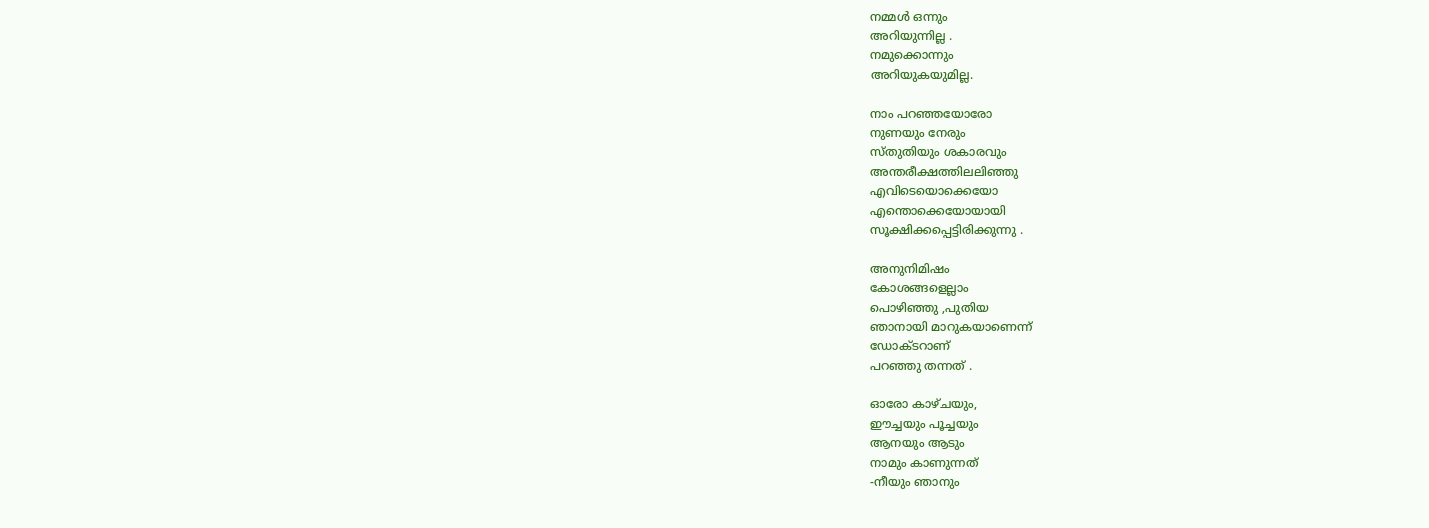നമ്മള്‍ ഒന്നും
അറിയുന്നില്ല .
നമുക്കൊന്നും
അറിയുകയുമില്ല.

നാം പറഞ്ഞയോരോ
നുണയും നേരും
സ്തുതിയും ശകാരവും
അന്തരീക്ഷത്തിലലിഞ്ഞു
എവിടെയൊക്കെയോ
എന്തൊക്കെയോയായി
സൂക്ഷിക്കപ്പെട്ടിരിക്കുന്നു .

അനുനിമിഷം
കോശങ്ങളെല്ലാം
പൊഴിഞ്ഞു ,പുതിയ
ഞാനായി മാറുകയാണെന്ന്
ഡോക്ടറാണ്
പറഞ്ഞു തന്നത് .

ഓരോ കാഴ്ചയും,
ഈച്ചയും പൂച്ചയും
ആനയും ആടും
നാമും കാണുന്നത്
-നീയും ഞാനും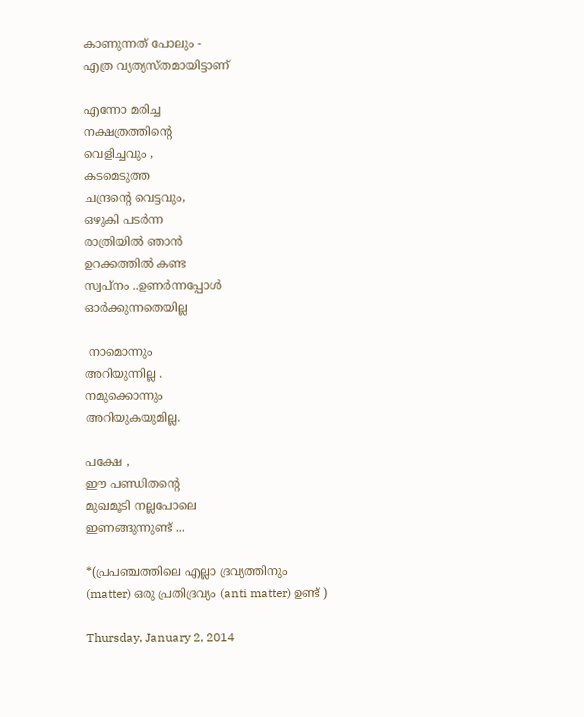കാണുന്നത് പോലും -
എത്ര വ്യത്യസ്തമായിട്ടാണ്

എന്നോ മരിച്ച
നക്ഷത്രത്തിന്റെ
വെളിച്ചവും ,
കടമെടുത്ത
ചന്ദ്രന്റെ വെട്ടവും,
ഒഴുകി പടര്‍ന്ന
രാത്രിയില്‍ ഞാന്‍
ഉറക്കത്തില്‍ കണ്ട
സ്വപ്നം ..ഉണര്‍ന്നപ്പോള്‍
ഓര്‍ക്കുന്നതെയില്ല

 നാമൊന്നും
അറിയുന്നില്ല .
നമുക്കൊന്നും
അറിയുകയുമില്ല.

പക്ഷേ ,
ഈ പണ്ഡിതന്റെ
മുഖമൂടി നല്ലപോലെ
ഇണങ്ങുന്നുണ്ട്‌ ...

*(പ്രപഞ്ചത്തിലെ എല്ലാ ദ്രവ്യത്തിനും
(matter) ഒരു പ്രതിദ്രവ്യം (anti matter) ഉണ്ട് )

Thursday, January 2, 2014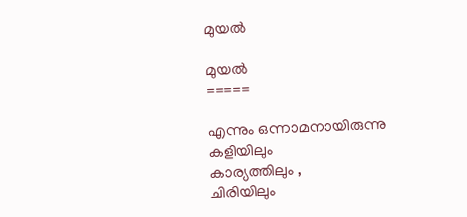മുയല്‍

മുയല്‍
=====

എന്നും ഒന്നാമനായിരുന്നു
കളിയിലും
കാര്യത്തിലും ,
ചിരിയിലും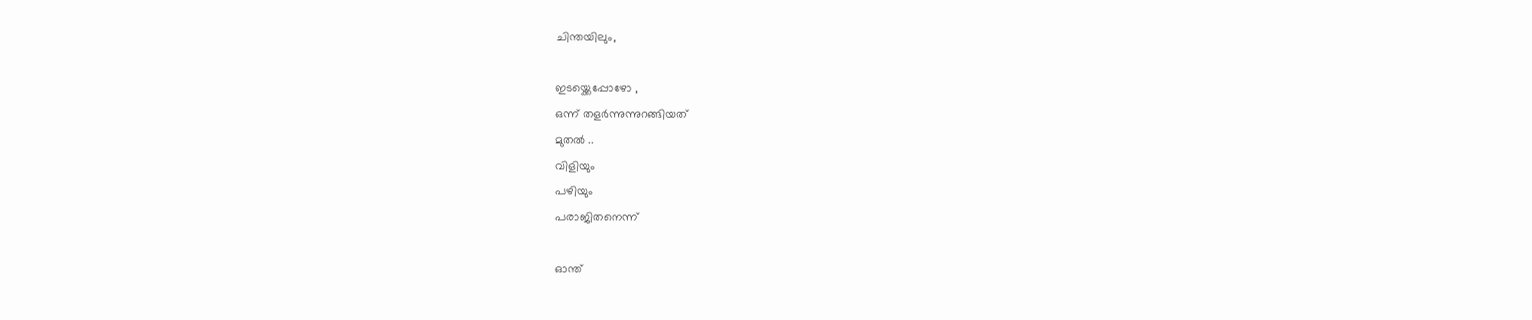ചിന്തയിലും,

ഇടയ്ക്കെപ്പോഴോ ,
ഒന്ന് തളര്‍ന്നുന്നുറങ്ങിയത്
മുതല്‍ ..
വിളിയും
പഴിയും
പരാജിതനെന്ന്

ഓന്ത്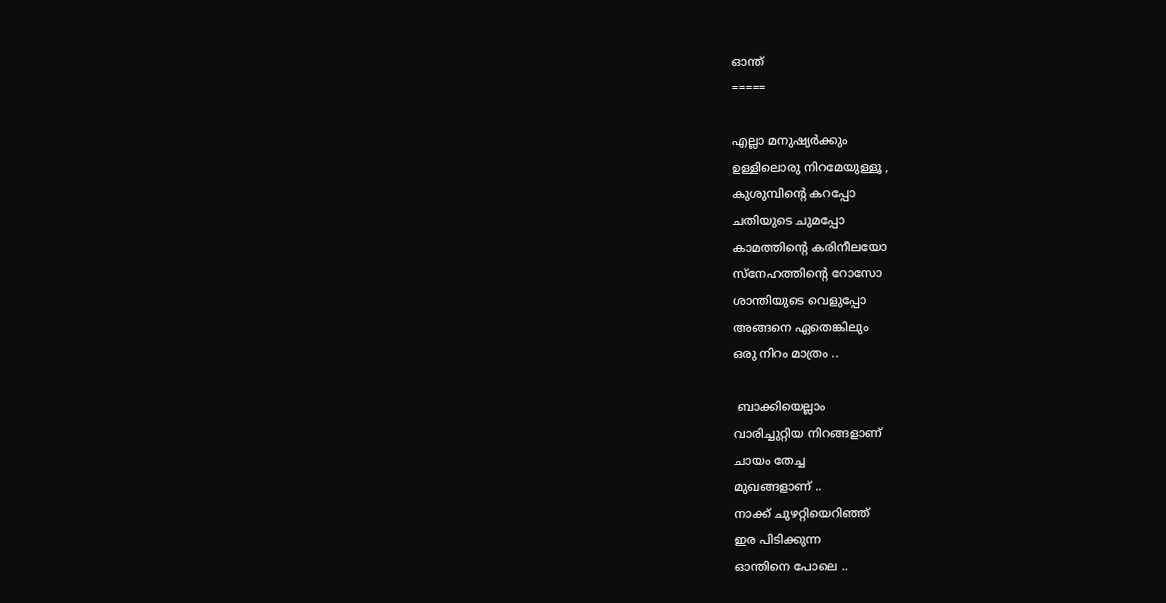ഓന്ത്
=====

എല്ലാ മനുഷ്യര്‍ക്കും
ഉള്ളിലൊരു നിറമേയുള്ളൂ ,
കുശുമ്പിന്റെ കറപ്പോ
ചതിയുടെ ചുമപ്പോ
കാമത്തിന്റെ കരിനീലയോ
സ്നേഹത്തിന്റെ റോസോ
ശാന്തിയുടെ വെളുപ്പോ
അങ്ങനെ ഏതെങ്കിലും
ഒരു നിറം മാത്രം ..

 ബാക്കിയെല്ലാം
വാരിച്ചുറ്റിയ നിറങ്ങളാണ്
ചായം തേച്ച
മുഖങ്ങളാണ് ..
നാക്ക് ചുഴറ്റിയെറിഞ്ഞ്
ഇര പിടിക്കുന്ന
ഓന്തിനെ പോലെ ..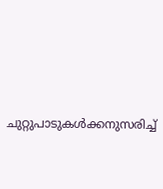ചുറ്റുപാടുകള്‍ക്കനുസരിച്ച്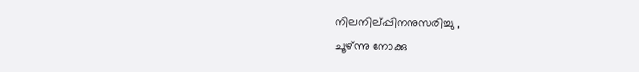നിലനില്പ്പിനനുസരിച്ചു ,
ചൂഴ്ന്നു നോക്കു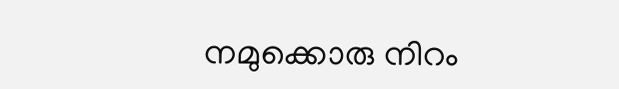നമുക്കൊരു നിറം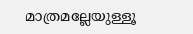മാത്രമല്ലേയുള്ളൂ